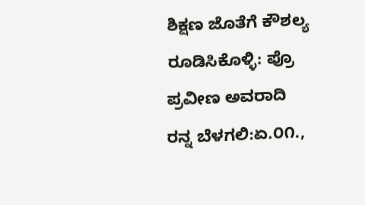ಶಿಕ್ಷಣ ಜೊತೆಗೆ ಕೌಶಲ್ಯ ರೂಡಿಸಿಕೊಳ್ಳಿ: ಪ್ರೊ ಪ್ರವೀಣ ಅವರಾದಿ
ರನ್ನ ಬೆಳಗಲಿ:ಏ.೦೧.,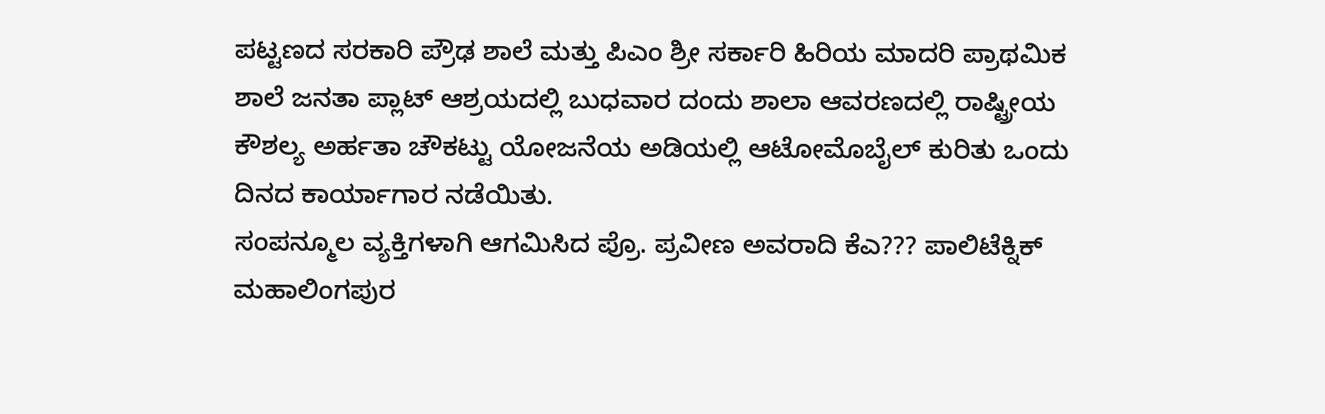ಪಟ್ಟಣದ ಸರಕಾರಿ ಪ್ರೌಢ ಶಾಲೆ ಮತ್ತು ಪಿಎಂ ಶ್ರೀ ಸರ್ಕಾರಿ ಹಿರಿಯ ಮಾದರಿ ಪ್ರಾಥಮಿಕ ಶಾಲೆ ಜನತಾ ಪ್ಲಾಟ್ ಆಶ್ರಯದಲ್ಲಿ ಬುಧವಾರ ದಂದು ಶಾಲಾ ಆವರಣದಲ್ಲಿ ರಾಷ್ಟ್ರೀಯ ಕೌಶಲ್ಯ ಅರ್ಹತಾ ಚೌಕಟ್ಟು ಯೋಜನೆಯ ಅಡಿಯಲ್ಲಿ ಆಟೋಮೊಬೈಲ್ ಕುರಿತು ಒಂದು ದಿನದ ಕಾರ್ಯಾಗಾರ ನಡೆಯಿತು.
ಸಂಪನ್ಮೂಲ ವ್ಯಕ್ತಿಗಳಾಗಿ ಆಗಮಿಸಿದ ಪ್ರೊ. ಪ್ರವೀಣ ಅವರಾದಿ ಕೆಎ??? ಪಾಲಿಟೆಕ್ನಿಕ್ ಮಹಾಲಿಂಗಪುರ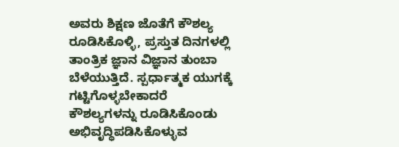ಅವರು ಶಿಕ್ಷಣ ಜೊತೆಗೆ ಕೌಶಲ್ಯ ರೂಡಿಸಿಕೊಳ್ಳಿ, ಪ್ರಸ್ತುತ ದಿನಗಳಲ್ಲಿ ತಾಂತ್ರಿಕ ಜ್ಞಾನ ವಿಜ್ಞಾನ ತುಂಬಾ ಬೆಳೆಯುತ್ತಿದೆ. ಸ್ಪರ್ಧಾತ್ಮಕ ಯುಗಕ್ಕೆ ಗಟ್ಟಿಗೊಳ್ಳಬೇಕಾದರೆ ಕೌಶಲ್ಯಗಳನ್ನು ರೂಡಿಸಿಕೊಂಡು ಅಭಿವೃದ್ಧಿಪಡಿಸಿಕೊಳ್ಳುವ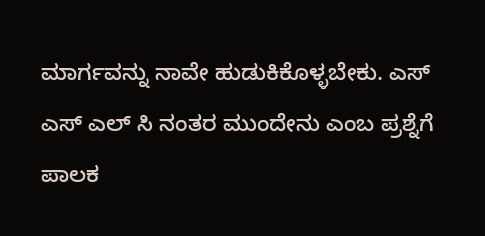ಮಾರ್ಗವನ್ನು ನಾವೇ ಹುಡುಕಿಕೊಳ್ಳಬೇಕು. ಎಸ್ ಎಸ್ ಎಲ್ ಸಿ ನಂತರ ಮುಂದೇನು ಎಂಬ ಪ್ರಶ್ನೆಗೆ ಪಾಲಕ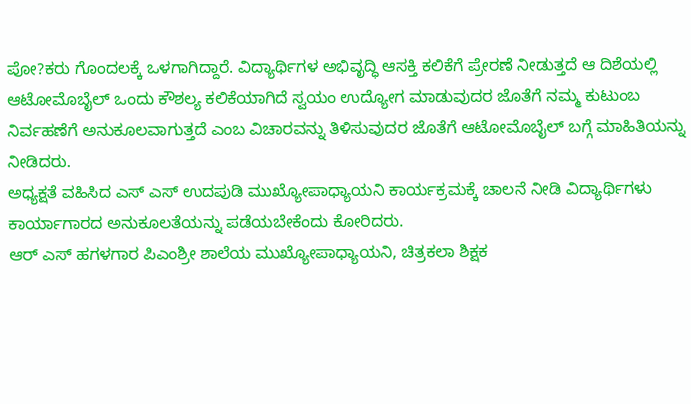ಪೋ?ಕರು ಗೊಂದಲಕ್ಕೆ ಒಳಗಾಗಿದ್ದಾರೆ. ವಿದ್ಯಾರ್ಥಿಗಳ ಅಭಿವೃದ್ಧಿ ಆಸಕ್ತಿ ಕಲಿಕೆಗೆ ಪ್ರೇರಣೆ ನೀಡುತ್ತದೆ ಆ ದಿಶೆಯಲ್ಲಿ ಆಟೋಮೊಬೈಲ್ ಒಂದು ಕೌಶಲ್ಯ ಕಲಿಕೆಯಾಗಿದೆ ಸ್ವಯಂ ಉದ್ಯೋಗ ಮಾಡುವುದರ ಜೊತೆಗೆ ನಮ್ಮ ಕುಟುಂಬ ನಿರ್ವಹಣೆಗೆ ಅನುಕೂಲವಾಗುತ್ತದೆ ಎಂಬ ವಿಚಾರವನ್ನು ತಿಳಿಸುವುದರ ಜೊತೆಗೆ ಆಟೋಮೊಬೈಲ್ ಬಗ್ಗೆ ಮಾಹಿತಿಯನ್ನು ನೀಡಿದರು.
ಅಧ್ಯಕ್ಷತೆ ವಹಿಸಿದ ಎಸ್ ಎಸ್ ಉದಪುಡಿ ಮುಖ್ಯೋಪಾಧ್ಯಾಯನಿ ಕಾರ್ಯಕ್ರಮಕ್ಕೆ ಚಾಲನೆ ನೀಡಿ ವಿದ್ಯಾರ್ಥಿಗಳು ಕಾರ್ಯಾಗಾರದ ಅನುಕೂಲತೆಯನ್ನು ಪಡೆಯಬೇಕೆಂದು ಕೋರಿದರು.
ಆರ್ ಎಸ್ ಹಗಳಗಾರ ಪಿಎಂಶ್ರೀ ಶಾಲೆಯ ಮುಖ್ಯೋಪಾಧ್ಯಾಯನಿ, ಚಿತ್ರಕಲಾ ಶಿಕ್ಷಕ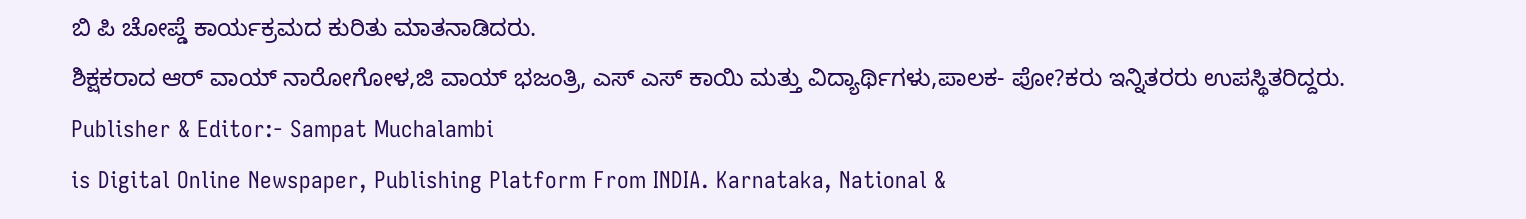ಬಿ ಪಿ ಚೋಪ್ಡೆ ಕಾರ್ಯಕ್ರಮದ ಕುರಿತು ಮಾತನಾಡಿದರು.
ಶಿಕ್ಷಕರಾದ ಆರ್ ವಾಯ್ ನಾರೋಗೋಳ,ಜಿ ವಾಯ್ ಭಜಂತ್ರಿ, ಎಸ್ ಎಸ್ ಕಾಯಿ ಮತ್ತು ವಿದ್ಯಾರ್ಥಿಗಳು,ಪಾಲಕ- ಪೋ?ಕರು ಇನ್ನಿತರರು ಉಪಸ್ಥಿತರಿದ್ದರು.
Publisher & Editor:- Sampat Muchalambi
is Digital Online Newspaper, Publishing Platform From INDIA. Karnataka, National &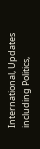International, Updates including Politics,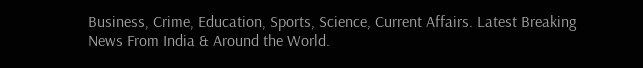Business, Crime, Education, Sports, Science, Current Affairs. Latest Breaking News From India & Around the World.